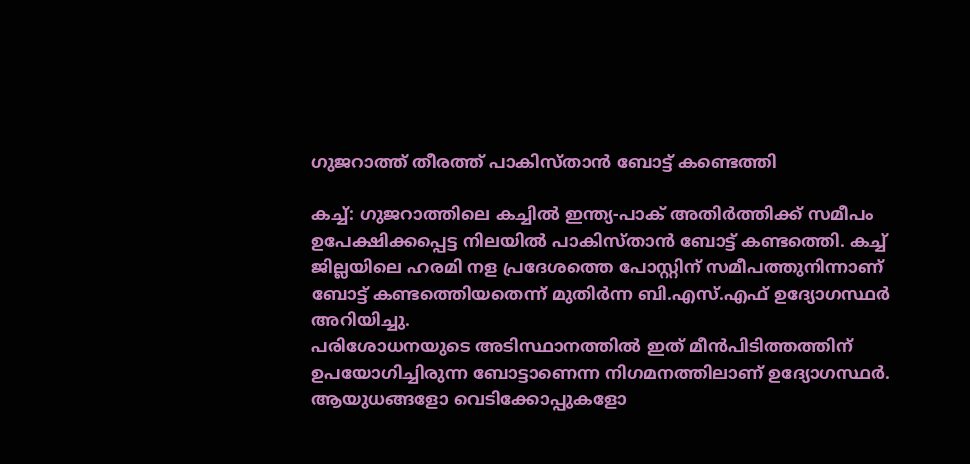ഗുജറാത്ത് തീരത്ത് പാകിസ്താന്‍ ബോട്ട് കണ്ടെത്തി

കച്ച്: ഗുജറാത്തിലെ കച്ചില്‍ ഇന്ത്യ-പാക് അതിര്‍ത്തിക്ക് സമീപം ഉപേക്ഷിക്കപ്പെട്ട നിലയില്‍ പാകിസ്താന്‍ ബോട്ട് കണ്ടത്തെി. കച്ച് ജില്ലയിലെ ഹരമി നള പ്രദേശത്തെ പോസ്റ്റിന് സമീപത്തുനിന്നാണ് ബോട്ട് കണ്ടത്തെിയതെന്ന് മുതിര്‍ന്ന ബി.എസ്.എഫ് ഉദ്യോഗസ്ഥര്‍ അറിയിച്ചു.
പരിശോധനയുടെ അടിസ്ഥാനത്തില്‍ ഇത് മീന്‍പിടിത്തത്തിന് ഉപയോഗിച്ചിരുന്ന ബോട്ടാണെന്ന നിഗമനത്തിലാണ് ഉദ്യോഗസ്ഥര്‍. ആയുധങ്ങളോ വെടിക്കോപ്പുകളോ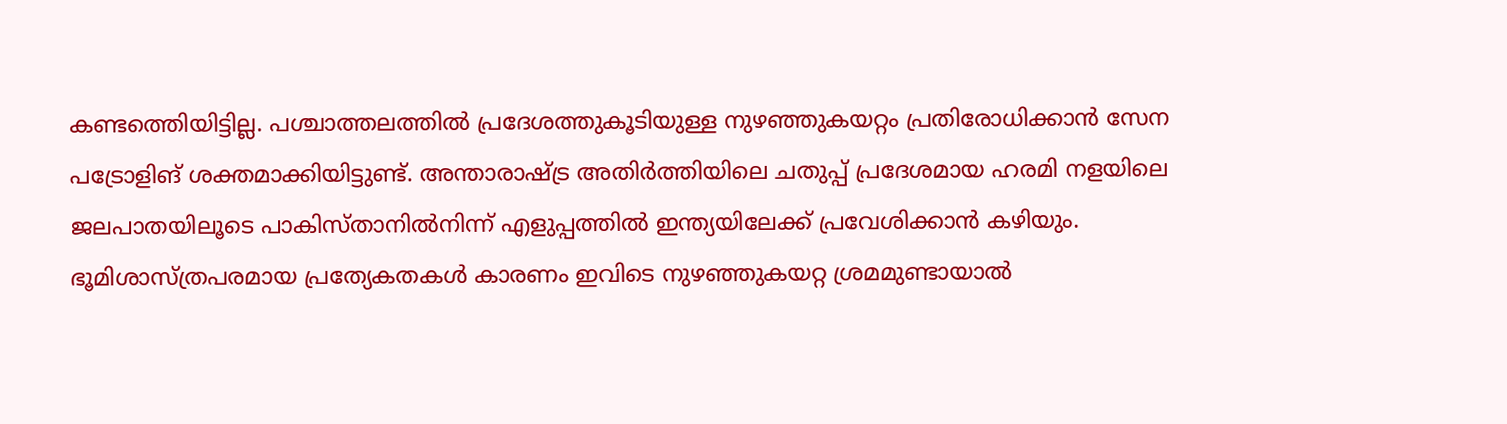കണ്ടത്തെിയിട്ടില്ല. പശ്ചാത്തലത്തില്‍ പ്രദേശത്തുകൂടിയുള്ള നുഴഞ്ഞുകയറ്റം പ്രതിരോധിക്കാന്‍ സേന പട്രോളിങ് ശക്തമാക്കിയിട്ടുണ്ട്. അന്താരാഷ്ട്ര അതിര്‍ത്തിയിലെ ചതുപ്പ് പ്രദേശമായ ഹരമി നളയിലെ ജലപാതയിലൂടെ പാകിസ്താനില്‍നിന്ന് എളുപ്പത്തില്‍ ഇന്ത്യയിലേക്ക് പ്രവേശിക്കാന്‍ കഴിയും. ഭൂമിശാസ്ത്രപരമായ പ്രത്യേകതകള്‍ കാരണം ഇവിടെ നുഴഞ്ഞുകയറ്റ ശ്രമമുണ്ടായാല്‍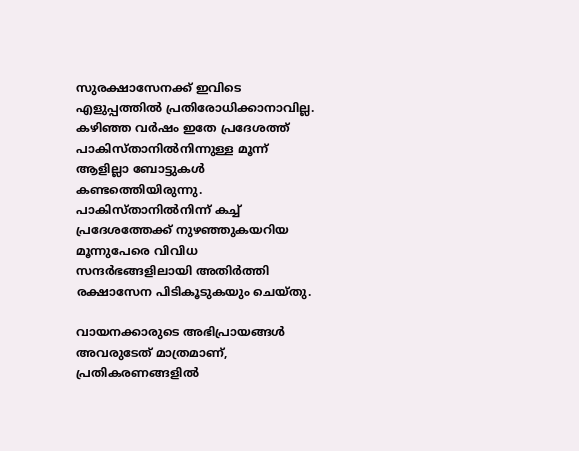സുരക്ഷാസേനക്ക് ഇവിടെ എളുപ്പത്തില്‍ പ്രതിരോധിക്കാനാവില്ല. കഴിഞ്ഞ വര്‍ഷം ഇതേ പ്രദേശത്ത് പാകിസ്താനില്‍നിന്നുള്ള മൂന്ന് ആളില്ലാ ബോട്ടുകള്‍ കണ്ടത്തെിയിരുന്നു. പാകിസ്താനില്‍നിന്ന് കച്ച് പ്രദേശത്തേക്ക് നുഴഞ്ഞുകയറിയ മൂന്നുപേരെ വിവിധ സന്ദര്‍ഭങ്ങളിലായി അതിര്‍ത്തി രക്ഷാസേന പിടികൂടുകയും ചെയ്തു.

വായനക്കാരുടെ അഭിപ്രായങ്ങള്‍ അവരുടേത് മാത്രമാണ്, പ്രതികരണങ്ങളിൽ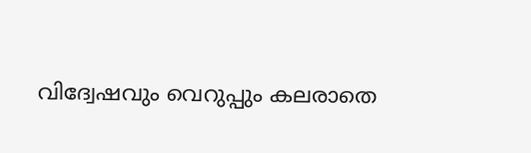വിദ്വേഷവും വെറുപ്പും കലരാതെ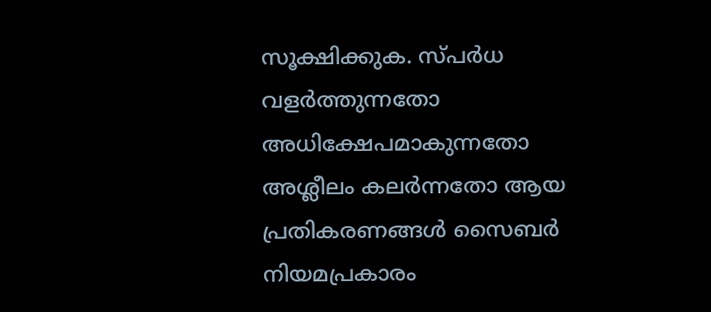സൂക്ഷിക്കുക. സ്പർധ വളർത്തുന്നതോ അധിക്ഷേപമാകുന്നതോ അശ്ലീലം കലർന്നതോ ആയ പ്രതികരണങ്ങൾ സൈബർ നിയമപ്രകാരം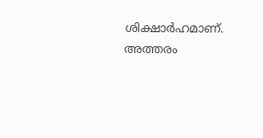ശിക്ഷാർഹമാണ്. അത്തരം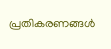പ്രതികരണങ്ങൾ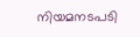നിയമനടപടി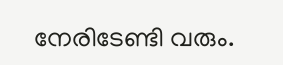നേരിടേണ്ടി വരും.